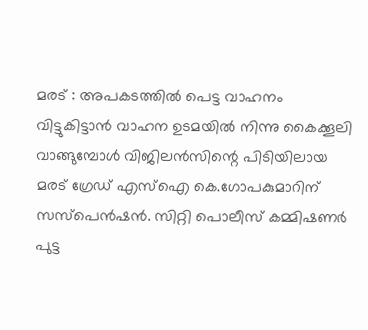മരട് : അപകടത്തിൽ പെട്ട വാഹനം വിട്ടുകിട്ടാൻ വാഹന ഉടമയിൽ നിന്നു കൈക്കൂലി വാങ്ങുമ്പോൾ വിജിലൻസിന്റെ പിടിയിലായ മരട് ഗ്രേഡ് എസ്ഐ കെ.ഗോപകുമാറിന് സസ്പെൻഷൻ. സിറ്റി പൊലീസ് കമ്മിഷണർ പുട്ട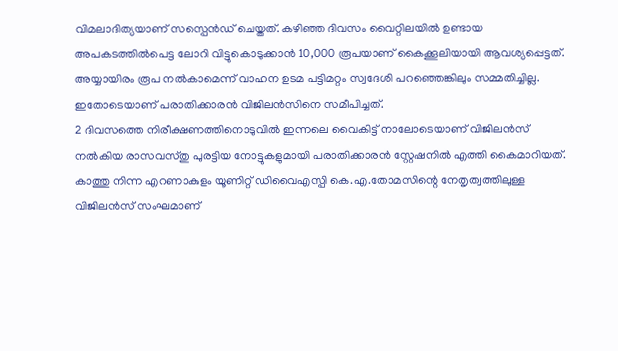വിമലാദിത്യയാണ് സസ്പെൻഡ് ചെയ്തത്. കഴിഞ്ഞ ദിവസം വൈറ്റിലയിൽ ഉണ്ടായ അപകടത്തിൽപെട്ട ലോറി വിട്ടുകൊടുക്കാൻ 10,000 രൂപയാണ് കൈക്കൂലിയായി ആവശ്യപ്പെട്ടത്. അയ്യായിരം രൂപ നൽകാമെന്ന് വാഹന ഉടമ പട്ടിമറ്റം സ്വദേശി പറഞ്ഞെങ്കിലും സമ്മതിച്ചില്ല. ഇതോടെയാണ് പരാതിക്കാരൻ വിജിലൻസിനെ സമീപിച്ചത്.
2 ദിവസത്തെ നിരീക്ഷണത്തിനൊടുവിൽ ഇന്നലെ വൈകിട്ട് നാലോടെയാണ് വിജിലൻസ് നൽകിയ രാസവസ്തു പുരട്ടിയ നോട്ടുകളുമായി പരാതിക്കാരൻ സ്റ്റേഷനിൽ എത്തി കൈമാറിയത്. കാത്തു നിന്ന എറണാകുളം യൂണിറ്റ് ഡിവൈഎസ്പി കെ.എ.തോമസിന്റെ നേതൃത്വത്തിലുള്ള വിജിലൻസ് സംഘമാണ്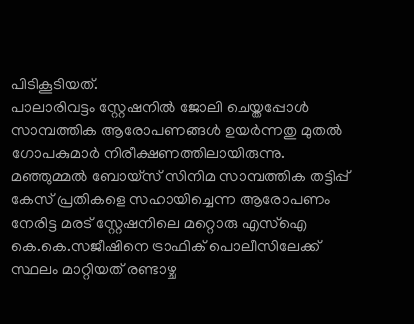പിടികൂടിയത്.
പാലാരിവട്ടം സ്റ്റേഷനിൽ ജോലി ചെയ്തപ്പോൾ സാമ്പത്തിക ആരോപണങ്ങൾ ഉയർന്നതു മുതൽ ഗോപകുമാർ നിരീക്ഷണത്തിലായിരുന്നു. മഞ്ഞുമ്മൽ ബോയ്സ് സിനിമ സാമ്പത്തിക തട്ടിപ്പ് കേസ് പ്രതികളെ സഹായിച്ചെന്ന ആരോപണം നേരിട്ട മരട് സ്റ്റേഷനിലെ മറ്റൊരു എസ്ഐ കെ.കെ.സജീഷിനെ ട്രാഫിക് പൊലീസിലേക്ക് സ്ഥലം മാറ്റിയത് രണ്ടാഴ്ച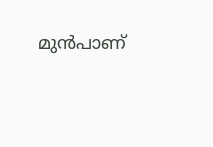മുൻപാണ്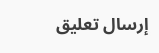إرسال تعليق